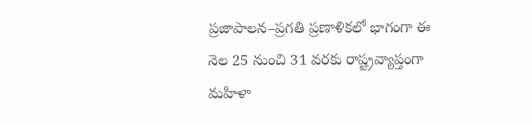ప్రజాపాలన–ప్రగతి ప్రణాళికలో భాగంగా ఈ నెల 25 నుంచి 31 వరకు రాష్ట్రవ్యాప్తంగా మహిళా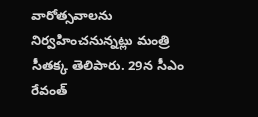వారోత్సవాలను నిర్వహించనున్నట్లు మంత్రి సీతక్క తెలిపారు. 29న సీఎం రేవంత్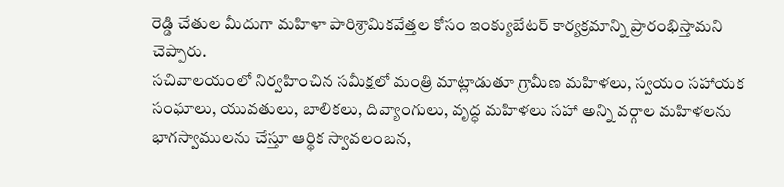రెడ్డి చేతుల మీదుగా మహిళా పారిశ్రామికవేత్తల కోసం ఇంక్యుబేటర్ కార్యక్రమాన్ని ప్రారంభిస్తామని చెప్పారు.
సచివాలయంలో నిర్వహించిన సమీక్షలో మంత్రి మాట్లాడుతూ గ్రామీణ మహిళలు, స్వయం సహాయక సంఘాలు, యువతులు, బాలికలు, దివ్యాంగులు, వృద్ధ మహిళలు సహా అన్ని వర్గాల మహిళలను భాగస్వాములను చేస్తూ ఆర్థిక స్వావలంబన,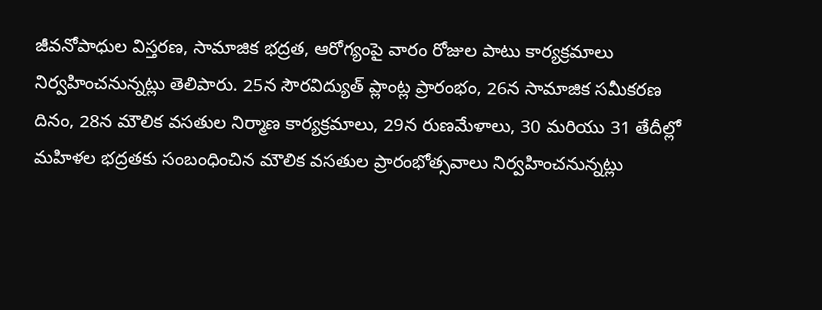జీవనోపాధుల విస్తరణ, సామాజిక భద్రత, ఆరోగ్యంపై వారం రోజుల పాటు కార్యక్రమాలు నిర్వహించనున్నట్లు తెలిపారు. 25న సౌరవిద్యుత్ ప్లాంట్ల ప్రారంభం, 26న సామాజిక సమీకరణ దినం, 28న మౌలిక వసతుల నిర్మాణ కార్యక్రమాలు, 29న రుణమేళాలు, 30 మరియు 31 తేదీల్లో మహిళల భద్రతకు సంబంధించిన మౌలిక వసతుల ప్రారంభోత్సవాలు నిర్వహించనున్నట్లు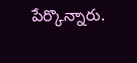పేర్కొన్నారు.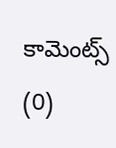కామెంట్స్ (0)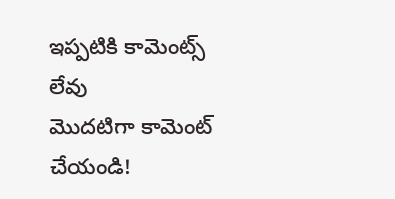ఇప్పటికి కామెంట్స్ లేవు
మొదటిగా కామెంట్ చేయండి!